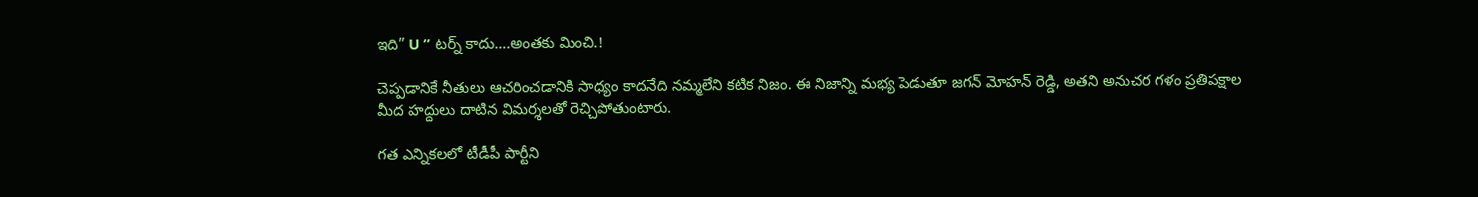ఇది” U ” టర్న్ కాదు….అంతకు మించి.!

చెప్పడానికే నీతులు ఆచరించడానికి సాధ్యం కాదనేది నమ్మలేని కటిక నిజం. ఈ నిజాన్ని మభ్య పెడుతూ జగన్ మోహన్ రెడ్డి, అతని అనుచర గళం ప్రతిపక్షాల మీద హద్దులు దాటిన విమర్శలతో రెచ్చిపోతుంటారు.

గత ఎన్నికలలో టీడీపీ పార్టీని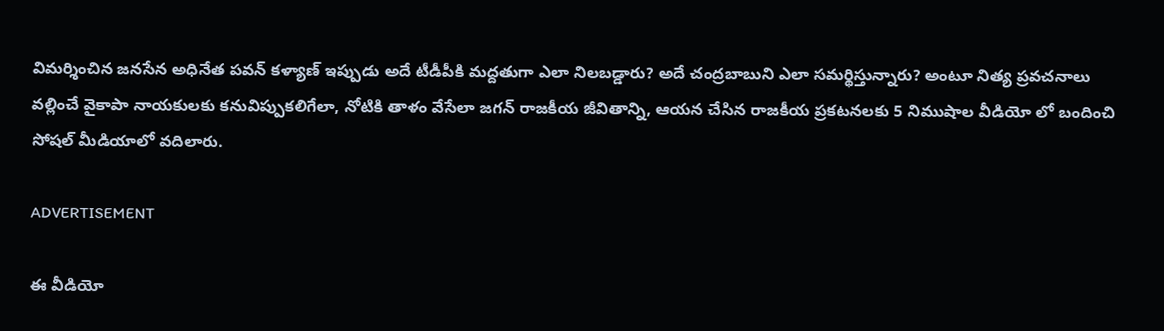విమర్శించిన జనసేన అధినేత పవన్ కళ్యాణ్ ఇప్పుడు అదే టీడీపీకి మద్దతుగా ఎలా నిలబడ్డారు? అదే చంద్రబాబుని ఎలా సమర్థిస్తున్నారు? అంటూ నిత్య ప్రవచనాలు వల్లించే వైకాపా నాయకులకు కనువిప్పుకలిగేలా, నోటికి తాళం వేసేలా జగన్ రాజకీయ జీవితాన్ని, ఆయన చేసిన రాజకీయ ప్రకటనలకు 5 నిముషాల వీడియో లో బందించి సోషల్ మీడియాలో వదిలారు.

ADVERTISEMENT

ఈ వీడియో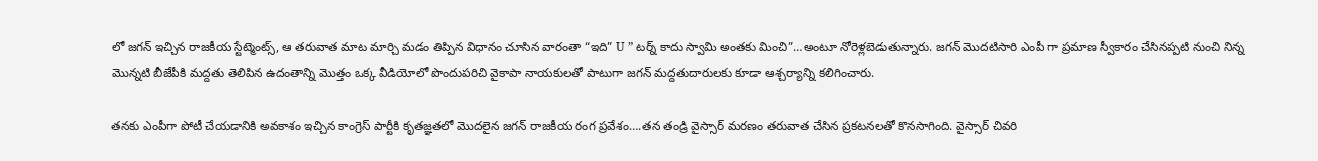లో జగన్ ఇచ్చిన రాజకీయ స్టేట్మెంట్స్, ఆ తరువాత మాట మార్చి మడం తిప్పిన విధానం చూసిన వారంతా “ఇది” U ” టర్న్ కాదు స్వామి అంతకు మించి”…అంటూ నోరెళ్లబెడుతున్నారు. జగన్ మొదటిసారి ఎంపీ గా ప్రమాణ స్వీకారం చేసినప్పటి నుంచి నిన్న మొన్నటి బీజేపీకి మద్దతు తెలిపిన ఉదంతాన్ని మొత్తం ఒక్క వీడియోలో పొందుపరిచి వైకాపా నాయకులతో పాటుగా జగన్ మద్దతుదారులకు కూడా ఆశ్చర్యాన్ని కలిగించారు.

తనకు ఎంపీగా పోటీ చేయడానికి అవకాశం ఇచ్చిన కాంగ్రెస్ పార్టీకి కృతజ్ఞతలో మొదలైన జగన్ రాజకీయ రంగ ప్రవేశం….తన తండ్రి వైస్సార్ మరణం తరువాత చేసిన ప్రకటనలతో కొనసాగింది. వైస్సార్ చివరి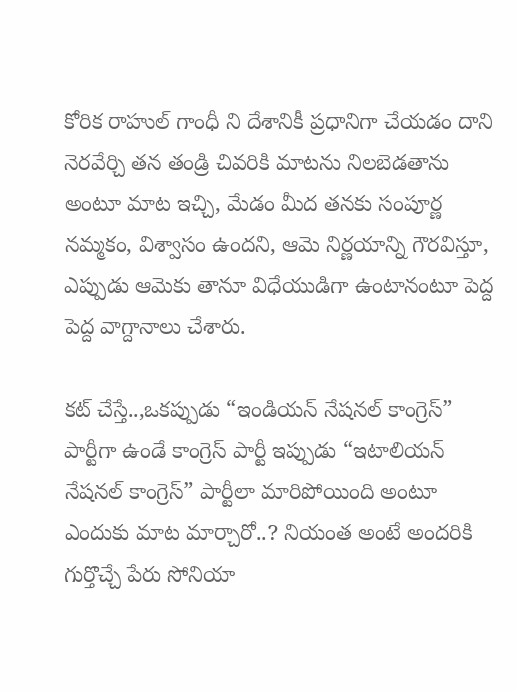కోరిక రాహుల్ గాంధీ ని దేశానికీ ప్రధానిగా చేయడం దాని నెరవేర్చి తన తండ్రి చివరికి మాటను నిలబెడతాను అంటూ మాట ఇచ్చి, మేడం మీద తనకు సంపూర్ణ నమ్మకం, విశ్వాసం ఉందని, ఆమె నిర్ణయాన్ని గౌరవిస్తూ, ఎప్పుడు ఆమెకు తానూ విధేయుడిగా ఉంటానంటూ పెద్ద పెద్ద వాగ్దానాలు చేశారు.

కట్ చేస్తే..,ఒకప్పుడు “ఇండియన్ నేషనల్ కాంగ్రెస్” పార్టీగా ఉండే కాంగ్రెస్ పార్టీ ఇప్పుడు “ఇటాలియన్ నేషనల్ కాంగ్రెస్” పార్టీలా మారిపోయింది అంటూ ఎందుకు మాట మార్చారో..? నియంత అంటే అందరికి గుర్తొచ్చే పేరు సోనియా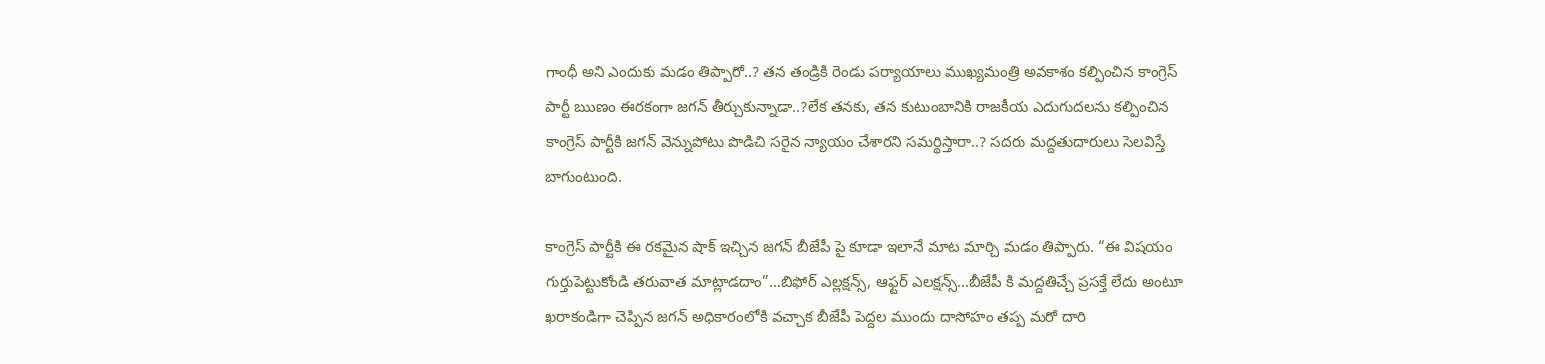గాంధీ అని ఎందుకు మడం తిప్పారో..? తన తండ్రికి రెండు పర్యాయాలు ముఖ్యమంత్రి అవకాశం కల్పించిన కాంగ్రెస్ పార్టీ ఋణం ఈరకంగా జగన్ తీర్చుకున్నాడా..?లేక తనకు, తన కుటుంబానికి రాజకీయ ఎదుగుదలను కల్పించిన కాంగ్రెస్ పార్టీకి జగన్ వెన్నుపోటు పొడిచి సరైన న్యాయం చేశారని సమర్థిస్తారా..? సదరు మద్దతుదారులు సెలవిస్తే బాగుంటుంది.

కాంగ్రెస్ పార్టీకి ఈ రకమైన షాక్ ఇచ్చిన జగన్ బీజేపీ పై కూడా ఇలానే మాట మార్చి మడం తిప్పారు. “ఈ విషయం గుర్తుపెట్టుకోండి తరువాత మాట్లాడదాం”…బిఫోర్ ఎల్లక్షన్స్, ఆఫ్టర్ ఎలక్షన్స్…బీజేపీ కి మద్దతిచ్చే ప్రసక్తే లేదు అంటూ ఖరాకండిగా చెప్పిన జగన్ అధికారంలోకి వచ్చాక బీజేపీ పెద్దల ముందు దాసోహం తప్ప మరో దారి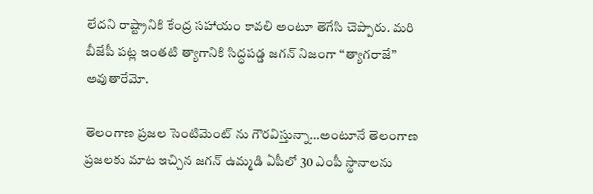లేదని రాష్ట్రానికి కేంద్ర సహాయం కావలి అంటూ తెగేసి చెప్పారు. మరి బీజేపీ పట్ల ఇంతటి త్యాగానికి సిద్ధపడ్డ జగన్ నిజంగా “త్యాగరాజే” అవుతారేమో.

తెలంగాణ ప్రజల సెంటిమెంట్ ను గౌరవిస్తున్నా…అంటూనే తెలంగాణ ప్రజలకు మాట ఇచ్చిన జగన్ ఉమ్మడి ఏపీలో 30 ఎంపీ స్థానాలను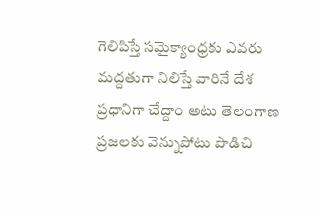గెలిపిస్తే సమైక్యాంధ్రకు ఎవరు మద్దతుగా నిలిస్తే వారినే దేశ ప్రధానిగా చేద్దాం అటు తెలంగాణ ప్రజలకు వెన్నుపోటు పొడిచి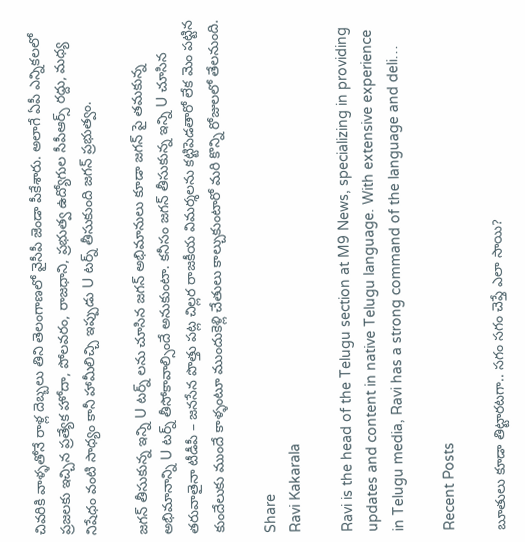చివరికి వాళ్ళతోనే రాళ్ల దెబ్బలు తిని తెలంగాణలో వైసీపీ జెండా పీకేశారు. అలాగే ఏపీ ఎన్నికలలో ప్రజలకు ఇచ్చిన ప్రత్యేక హోదా, పోలవరం, రాజధాని, ప్రభుత్వ ఉద్యోగుల సీపీఆర్స్ రద్దు, మధ్య నిషేధం వంటి సాధ్యం కానీ హామీలిచ్చి ఇప్పుడు U టర్న్ తీసుకుంది జగన్ ప్రభుత్వం.

జగన్ తీసుకున్న ఇన్ని U టర్న్ లను చూసిన జగన్ అభిమానులు కూడా జగన్ పై తమకున్న అభిమానాన్ని U టర్న్ తీసోకావాల్సిందే అనుకుంటా. కనీసం జగన్ తీసుకున్న ఇన్ని U చూసిన తరువాతైనా టీడీపీ – జనసేన పొత్తు పట్ల చిల్లర రాజకీయ విమర్శలను కట్టిపెడతారో లేక మెం పట్టిన కుందేలుకు ముందే కాళ్ళంటూ ముందుకెళ్లి చేతులు కాల్చుకుంటారో మరి కొన్ని రోజులలో తేలనుంది.

Share
Ravi Kakarala

Ravi is the head of the Telugu section at M9 News, specializing in providing updates and content in native Telugu language. With extensive experience in Telugu media, Ravi has a strong command of the language and deli…

Recent Posts

బూతులు కూడా తిట్టారటగా.. సగం సగం చెప్తే ఎలా సాయి?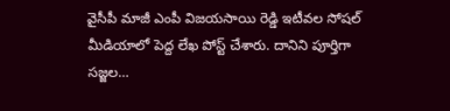వైసీపీ మాజీ ఎంపీ విజయసాయి రెడ్డి ఇటీవల సోషల్ మీడియాలో పెద్ద లేఖ పోస్ట్ చేశారు. దానిని పూర్తిగా సజ్జల…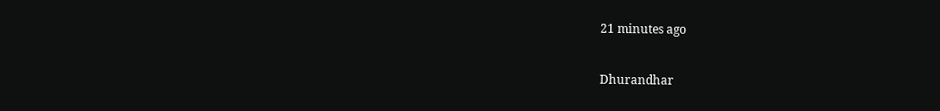21 minutes ago

Dhurandhar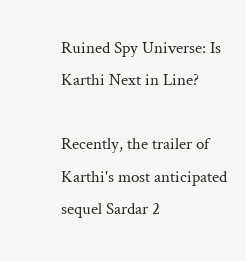Ruined Spy Universe: Is Karthi Next in Line?

Recently, the trailer of Karthi's most anticipated sequel Sardar 2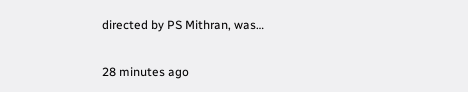directed by PS Mithran, was…

28 minutes ago